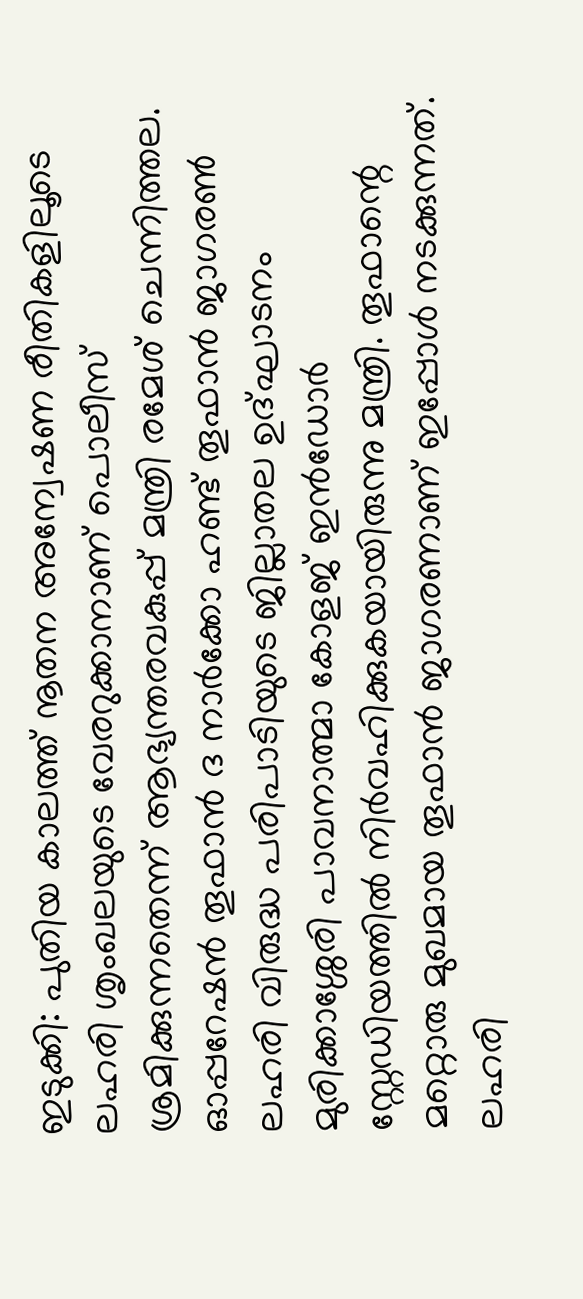ഇടുക്കി: പുതിയ കാലത്ത് നൂതന അന്വേഷണ രീതികളിലൂടെ ലഹരി ശൃംഖലയുടെ വേരറുക്കാനാണ് പൊലീസ് ശ്രമിക്കുന്നതെന്ന് ആഭ്യന്തരവകുപ്പ് മന്ത്രി രമേശ് ചെന്നിത്തല. ഓപ്പറേഷൻ തൂഫാൻ ദ നാർക്കോ ഹണ്ട് തൂഫാൻ ജാഗരൺ ലഹരി വിരുദ്ധ പരിപാടിയുടെ ജില്ലാതല ഉദ്ഘാടനം മുരിക്കാശ്ശേരി പാവനാത്മാ കോളജ് ഇൻഡോർ സ്റ്റേഡിയത്തിൽ നിർവഹിക്കുകയായിരുന്നു മന്ത്രി. തൂഫാന്റെ മറ്റൊരു മുഖമായ തൂഫാൻ ജാഗരണാണ് ഇപ്പോൾ നടക്കുന്നത്. ലഹരി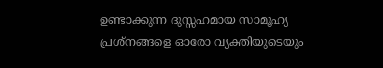ഉണ്ടാക്കുന്ന ദുസ്സഹമായ സാമൂഹ്യ പ്രശ്നങ്ങളെ ഓരോ വ്യക്തിയുടെയും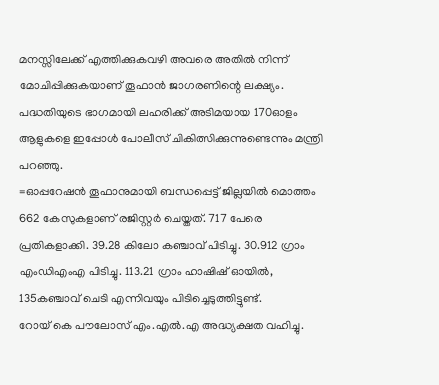മനസ്സിലേക്ക് എത്തിക്കുകവഴി അവരെ അതിൽ നിന്ന് മോചിപ്പിക്കുകയാണ് തൂഫാൻ ജാഗരണിന്റെ ലക്ഷ്യം. പദ്ധതിയുടെ ഭാഗമായി ലഹരിക്ക് അടിമയായ 170ഓളം ആളുകളെ ഇപ്പോൾ പോലീസ് ചികിത്സിക്കുന്നുണ്ടെന്നും മന്ത്രി പറഞ്ഞു.
=ഓപ്പറേഷൻ തൂഫാനുമായി ബന്ധപ്പെട്ട് ജില്ലയിൽ മൊത്തം 662 കേസുകളാണ് രജിസ്റ്റർ ചെയ്തത്. 717 പേരെ പ്രതികളാക്കി. 39.28 കിലോ കഞ്ചാവ് പിടിച്ചു. 30.912 ഗ്രാം എംഡിഎംഎ പിടിച്ചു. 113.21 ഗ്രാം ഹാഷിഷ് ഓയിൽ, 135കഞ്ചാവ് ചെടി എന്നിവയും പിടിച്ചെടുത്തിട്ടുണ്ട്.
റോയ് കെ പൗലോസ് എം.എൽ.എ അദ്ധ്യക്ഷത വഹിച്ചു.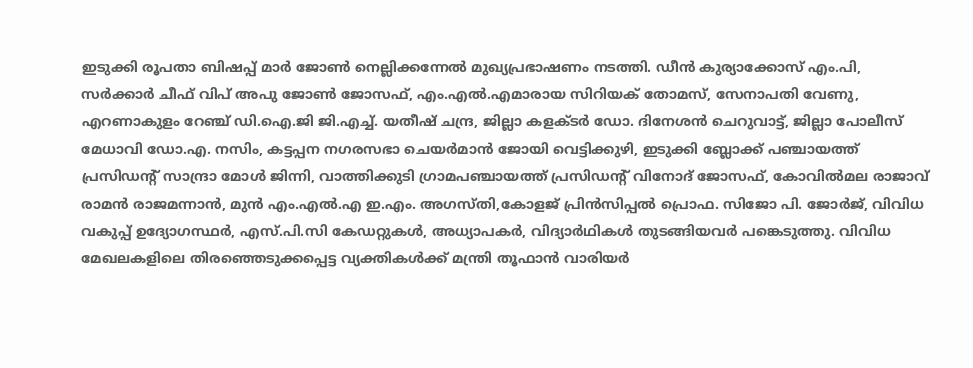ഇടുക്കി രൂപതാ ബിഷപ്പ് മാർ ജോൺ നെല്ലിക്കന്നേൽ മുഖ്യപ്രഭാഷണം നടത്തി. ഡീൻ കുര്യാക്കോസ് എം.പി, സർക്കാർ ചീഫ് വിപ് അപു ജോൺ ജോസഫ്, എം.എൽ.എമാരായ സിറിയക് തോമസ്, സേനാപതി വേണു, എറണാകുളം റേഞ്ച് ഡി.ഐ.ജി ജി.എച്ച്. യതീഷ് ചന്ദ്ര, ജില്ലാ കളക്ടർ ഡോ. ദിനേശൻ ചെറുവാട്ട്, ജില്ലാ പോലീസ് മേധാവി ഡോ.എ. നസിം, കട്ടപ്പന നഗരസഭാ ചെയർമാൻ ജോയി വെട്ടിക്കുഴി, ഇടുക്കി ബ്ലോക്ക് പഞ്ചായത്ത് പ്രസിഡന്റ് സാന്ദ്രാ മോൾ ജിന്നി, വാത്തിക്കുടി ഗ്രാമപഞ്ചായത്ത് പ്രസിഡന്റ് വിനോദ് ജോസഫ്, കോവിൽമല രാജാവ് രാമൻ രാജമന്നാൻ, മുൻ എം.എൽ.എ ഇ.എം. അഗസ്തി,കോളജ് പ്രിൻസിപ്പൽ പ്രൊഫ. സിജോ പി. ജോർജ്, വിവിധ വകുപ്പ് ഉദ്യോഗസ്ഥർ, എസ്.പി.സി കേഡറ്റുകൾ, അധ്യാപകർ, വിദ്യാർഥികൾ തുടങ്ങിയവർ പങ്കെടുത്തു. വിവിധ മേഖലകളിലെ തിരഞ്ഞെടുക്കപ്പെട്ട വ്യക്തികൾക്ക് മന്ത്രി തൂഫാൻ വാരിയർ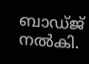ബാഡ്ജ് നൽകി.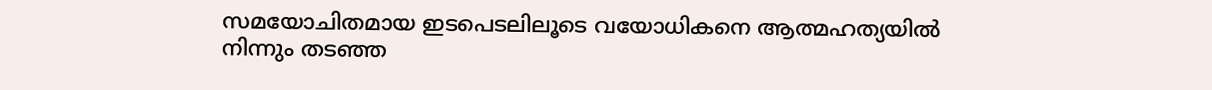സമയോചിതമായ ഇടപെടലിലൂടെ വയോധികനെ ആത്മഹത്യയിൽ നിന്നും തടഞ്ഞ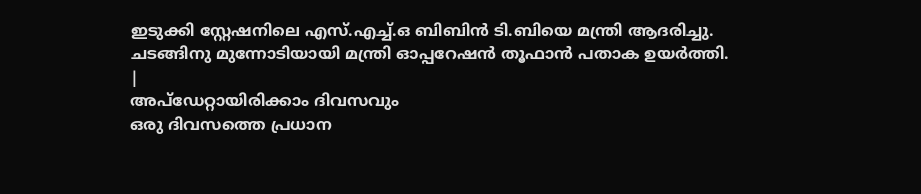ഇടുക്കി സ്റ്റേഷനിലെ എസ്.എച്ച്.ഒ ബിബിൻ ടി.ബിയെ മന്ത്രി ആദരിച്ചു.
ചടങ്ങിനു മുന്നോടിയായി മന്ത്രി ഓപ്പറേഷൻ തൂഫാൻ പതാക ഉയർത്തി.
|
അപ്ഡേറ്റായിരിക്കാം ദിവസവും
ഒരു ദിവസത്തെ പ്രധാന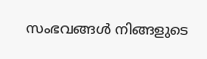സംഭവങ്ങൾ നിങ്ങളുടെ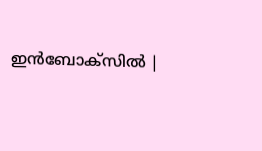ഇൻബോക്സിൽ |